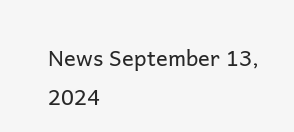News September 13, 2024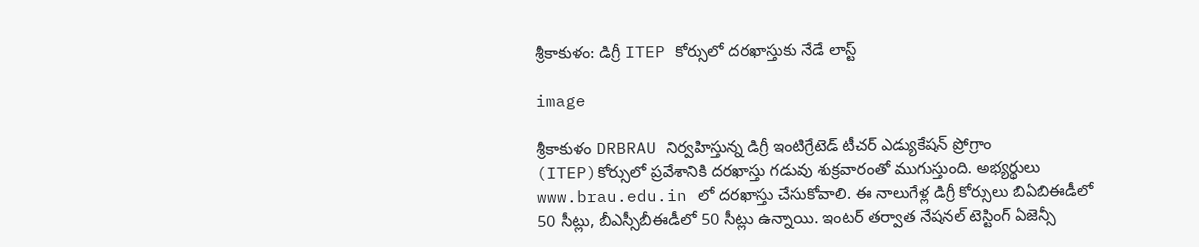శ్రీకాకుళం: డిగ్రీ ITEP కోర్సులో దరఖాస్తుకు నేడే లాస్ట్

image

శ్రీకాకుళం DRBRAU నిర్వహిస్తున్న డిగ్రీ ఇంటిగ్రేటెడ్ టీచర్ ఎడ్యుకేషన్ ప్రోగ్రాం (ITEP)కోర్సులో ప్రవేశానికి దరఖాస్తు గడువు శుక్రవారంతో ముగుస్తుంది. అభ్యర్థులు www.brau.edu.in లో దరఖాస్తు చేసుకోవాలి. ఈ నాలుగేళ్ల డిగ్రీ కోర్సులు బిఏబిఈడీలో 50 సీట్లు, బీఎస్సీబీఈడీలో 50 సీట్లు ఉన్నాయి. ఇంటర్ తర్వాత నేషనల్ టెస్టింగ్ ఏజెన్సీ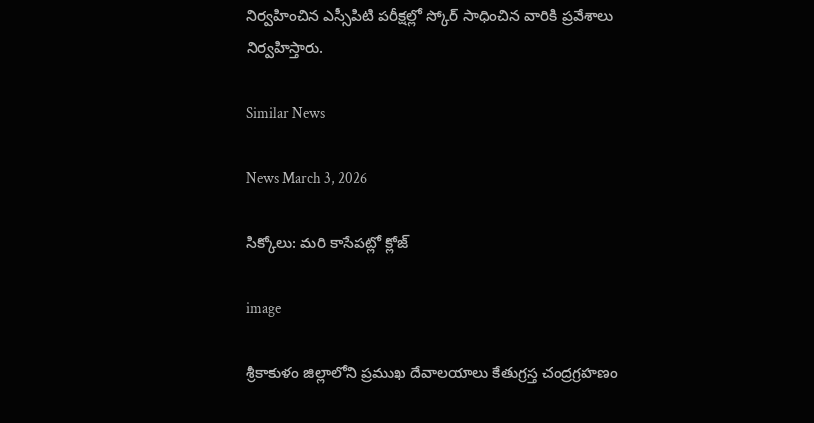నిర్వహించిన ఎస్సీపిటి పరీక్షల్లో స్కోర్ సాధించిన వారికి ప్రవేశాలు నిర్వహిస్తారు.

Similar News

News March 3, 2026

సిక్కోలు: మరి కాసేపట్లో క్లోజ్

image

శ్రీకాకుళం జిల్లాలోని ప్రముఖ దేవాలయాలు కేతుగ్రస్త చంద్రగ్రహణం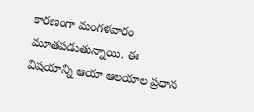కారణంగా మంగళవారం మూతపడుతున్నాయి. ఈ విషయాన్ని ఆయా ఆలయాల ప్రధాన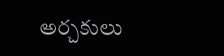అర్చకులు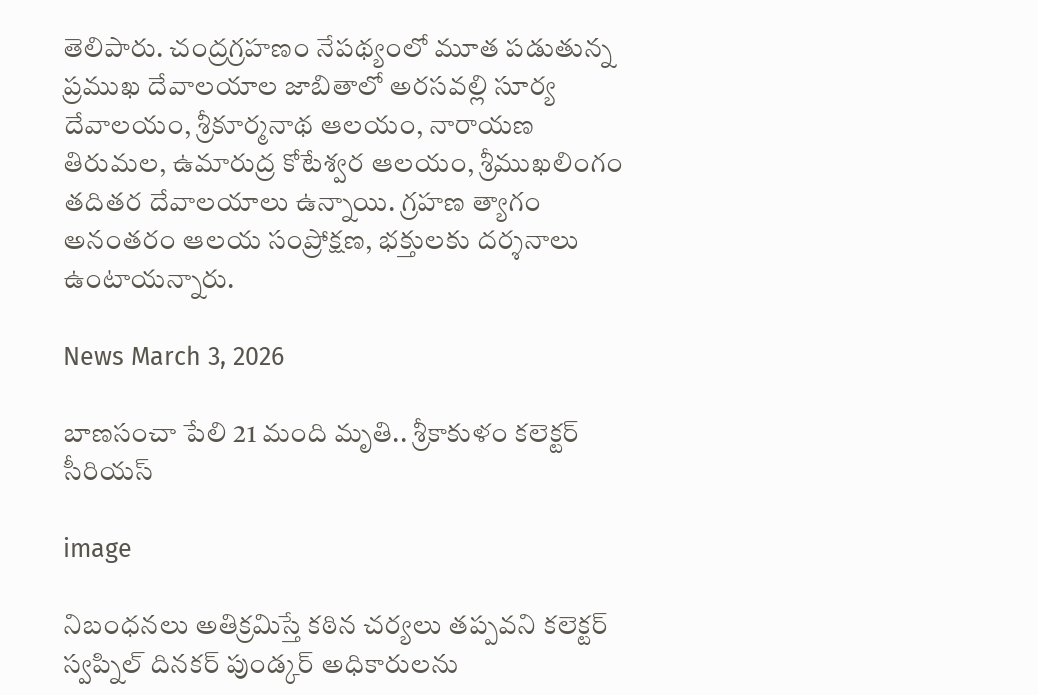తెలిపారు. చంద్రగ్రహణం నేపథ్యంలో మూత పడుతున్న ప్రముఖ దేవాలయాల జాబితాలో అరసవల్లి సూర్య దేవాలయం, శ్రీకూర్మనాథ ఆలయం, నారాయణ తిరుమల, ఉమారుద్ర కోటేశ్వర ఆలయం, శ్రీముఖలింగం తదితర దేవాలయాలు ఉన్నాయి. గ్రహణ త్యాగం అనంతరం ఆలయ సంప్రోక్షణ, భక్తులకు దర్శనాలు ఉంటాయన్నారు.

News March 3, 2026

బాణసంచా పేలి 21 మంది మృతి.. శ్రీకాకుళం కలెక్టర్ సీరియస్

image

నిబంధనలు అతిక్రమిస్తే కఠిన చర్యలు తప్పవని కలెక్టర్ స్వప్నిల్ దినకర్ పుండ్కర్ అధికారులను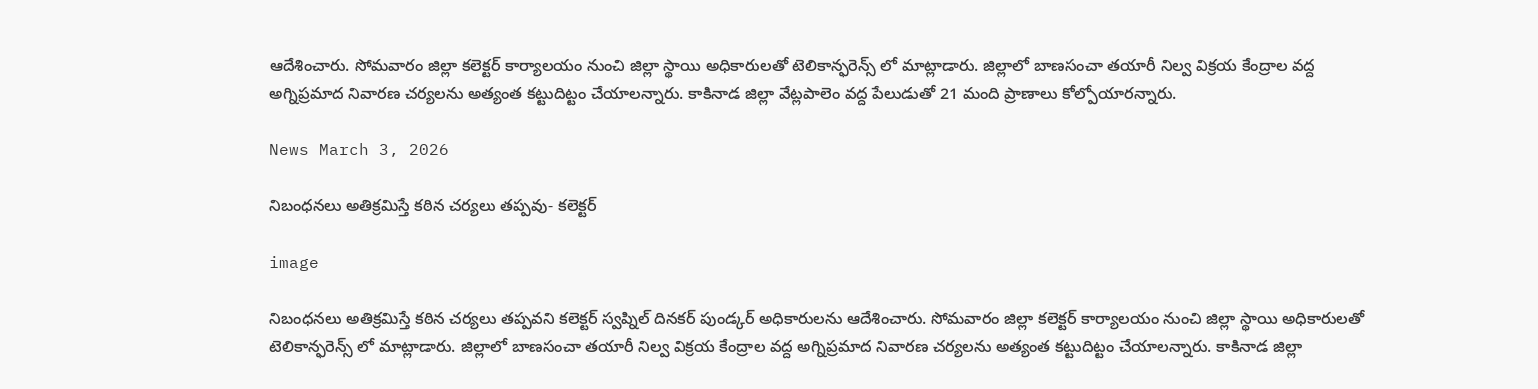ఆదేశించారు. సోమవారం జిల్లా కలెక్టర్ కార్యాలయం నుంచి జిల్లా స్థాయి అధికారులతో టెలికాన్ఫరెన్స్ లో మాట్లాడారు. జిల్లాలో బాణసంచా తయారీ నిల్వ విక్రయ కేంద్రాల వద్ద అగ్నిప్రమాద నివారణ చర్యలను అత్యంత కట్టుదిట్టం చేయాలన్నారు. కాకినాడ జిల్లా వేట్లపాలెం వద్ద పేలుడుతో 21 మంది ప్రాణాలు కోల్పోయారన్నారు.

News March 3, 2026

నిబంధనలు అతిక్రమిస్తే కఠిన చర్యలు తప్పవు- కలెక్టర్

image

నిబంధనలు అతిక్రమిస్తే కఠిన చర్యలు తప్పవని కలెక్టర్ స్వప్నిల్ దినకర్ పుండ్కర్ అధికారులను ఆదేశించారు. సోమవారం జిల్లా కలెక్టర్ కార్యాలయం నుంచి జిల్లా స్థాయి అధికారులతో టెలికాన్ఫరెన్స్ లో మాట్లాడారు. జిల్లాలో బాణసంచా తయారీ నిల్వ విక్రయ కేంద్రాల వద్ద అగ్నిప్రమాద నివారణ చర్యలను అత్యంత కట్టుదిట్టం చేయాలన్నారు. కాకినాడ జిల్లా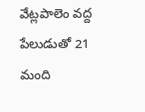వేట్లపాలెం వద్ద పేలుడుతో 21 మంది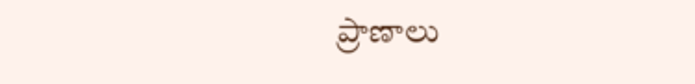ప్రాణాలు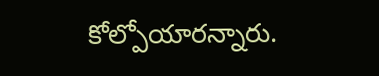కోల్పోయారన్నారు.